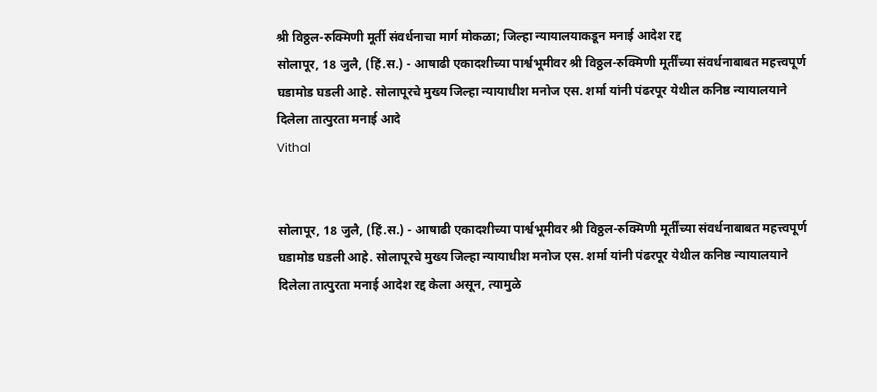श्री विठ्ठल-रुक्मिणी मूर्ती संवर्धनाचा मार्ग मोकळा; जिल्हा न्यायालयाकडून मनाई आदेश रद्द
सोलापूर, 18 जुलै, (हिं.स.) - आषाढी एकादशीच्या पार्श्वभूमीवर श्री विठ्ठल-रुक्मिणी मूर्तींच्या संवर्धनाबाबत महत्त्वपूर्ण घडामोड घडली आहे. सोलापूरचे मुख्य जिल्हा न्यायाधीश मनोज एस. शर्मा यांनी पंढरपूर येथील कनिष्ठ न्यायालयाने दिलेला तात्पुरता मनाई आदे
Vithal


सोलापूर, 18 जुलै, (हिं.स.) - आषाढी एकादशीच्या पार्श्वभूमीवर श्री विठ्ठल-रुक्मिणी मूर्तींच्या संवर्धनाबाबत महत्त्वपूर्ण घडामोड घडली आहे. सोलापूरचे मुख्य जिल्हा न्यायाधीश मनोज एस. शर्मा यांनी पंढरपूर येथील कनिष्ठ न्यायालयाने दिलेला तात्पुरता मनाई आदेश रद्द केला असून, त्यामुळे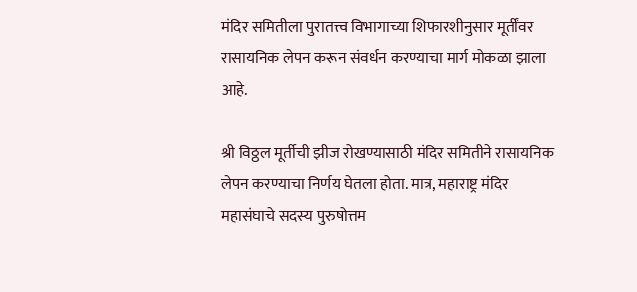मंदिर समितीला पुरातत्त्व विभागाच्या शिफारशीनुसार मूर्तींवर रासायनिक लेपन करून संवर्धन करण्याचा मार्ग मोकळा झाला आहे.

श्री विठ्ठल मूर्तीची झीज रोखण्यासाठी मंदिर समितीने रासायनिक लेपन करण्याचा निर्णय घेतला होता. मात्र, महाराष्ट्र मंदिर महासंघाचे सदस्य पुरुषोत्तम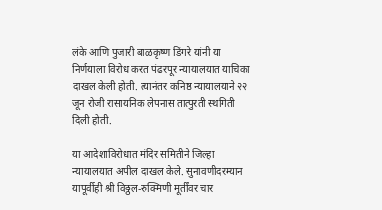लंके आणि पुजारी बाळकृष्ण डिंगरे यांनी या निर्णयाला विरोध करत पंढरपूर न्यायालयात याचिका दाखल केली होती. त्यानंतर कनिष्ठ न्यायालयाने २२ जून रोजी रासायनिक लेपनास तात्पुरती स्थगिती दिली होती.

या आदेशाविरोधात मंदिर समितीने जिल्हा न्यायालयात अपील दाखल केले. सुनावणीदरम्यान यापूर्वीही श्री विठ्ठल-रुक्मिणी मूर्तींवर चार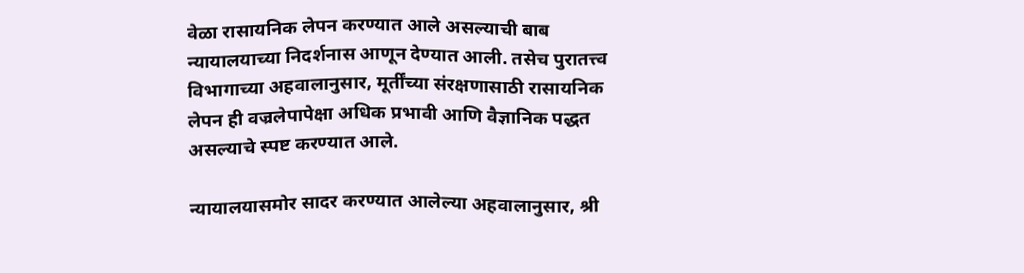वेळा रासायनिक लेपन करण्यात आले असल्याची बाब न्यायालयाच्या निदर्शनास आणून देण्यात आली. तसेच पुरातत्त्व विभागाच्या अहवालानुसार, मूर्तींच्या संरक्षणासाठी रासायनिक लेपन ही वज्रलेपापेक्षा अधिक प्रभावी आणि वैज्ञानिक पद्धत असल्याचे स्पष्ट करण्यात आले.

न्यायालयासमोर सादर करण्यात आलेल्या अहवालानुसार, श्री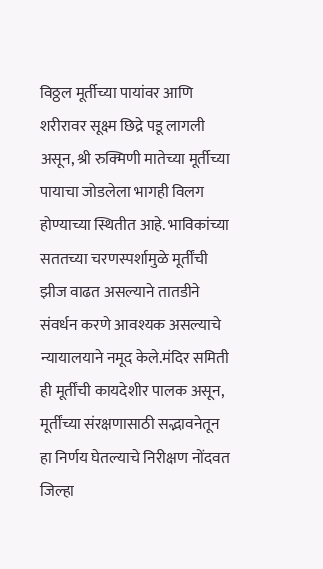विठ्ठल मूर्तीच्या पायांवर आणि शरीरावर सूक्ष्म छिद्रे पडू लागली असून, श्री रुक्मिणी मातेच्या मूर्तीच्या पायाचा जोडलेला भागही विलग होण्याच्या स्थितीत आहे. भाविकांच्या सततच्या चरणस्पर्शामुळे मूर्तींची झीज वाढत असल्याने तातडीने संवर्धन करणे आवश्यक असल्याचे न्यायालयाने नमूद केले.मंदिर समिती ही मूर्तींची कायदेशीर पालक असून, मूर्तींच्या संरक्षणासाठी सद्भावनेतून हा निर्णय घेतल्याचे निरीक्षण नोंदवत जिल्हा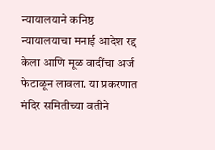न्यायालयाने कनिष्ठ न्यायालयाचा मनाई आदेश रद्द केला आणि मूळ वादींचा अर्ज फेटाळून लावला. या प्रकरणात मंदिर समितीच्या वतीने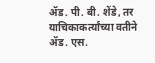ॲड. पी. बी. शेंडे, तर याचिकाकर्त्यांच्या वतीने ॲड. एस.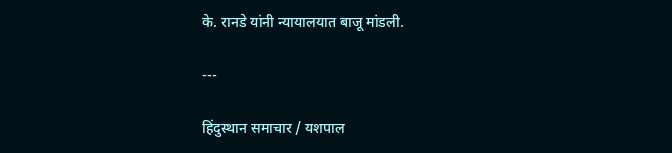के. रानडे यांनी न्यायालयात बाजू मांडली.

---

हिंदुस्थान समाचार / यशपाल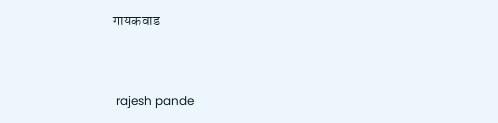गायकवाड


 rajesh pande